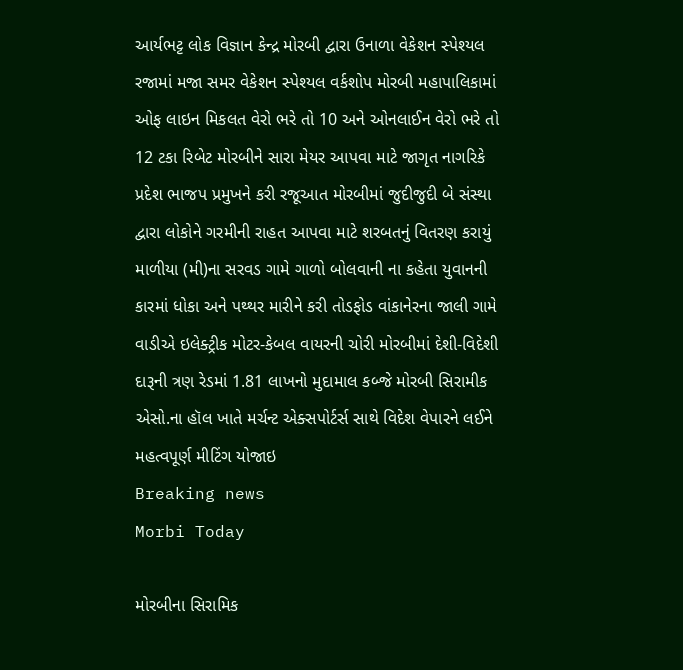આર્યભટ્ટ લોક વિજ્ઞાન કેન્દ્ર મોરબી દ્વારા ઉનાળા વેકેશન સ્પેશ્યલ રજામાં મજા સમર વેકેશન સ્પેશ્યલ વર્કશોપ મોરબી મહાપાલિકામાં ઓફ લાઇન મિકલત વેરો ભરે તો 10 અને ઓનલાઈન વેરો ભરે તો 12 ટકા રિબેટ મોરબીને સારા મેયર આપવા માટે જાગૃત નાગરિકે પ્રદેશ ભાજપ પ્રમુખને કરી રજૂઆત મોરબીમાં જુદીજુદી બે સંસ્થા દ્વારા લોકોને ગરમીની રાહત આપવા માટે શરબતનું વિતરણ કરાયું માળીયા (મી)ના સરવડ ગામે ગાળો બોલવાની ના કહેતા યુવાનની કારમાં ધોકા અને પથ્થર મારીને કરી તોડફોડ વાંકાનેરના જાલી ગામે વાડીએ ઇલેક્ટ્રીક મોટર-કેબલ વાયરની ચોરી મોરબીમાં દેશી-વિદેશી દારૂની ત્રણ રેડમાં 1.81 લાખનો મુદામાલ કબ્જે મોરબી સિરામીક એસો.ના હૉલ ખાતે મર્ચન્ટ એક્સપોર્ટર્સ સાથે વિદેશ વેપારને લઈને મહત્વપૂર્ણ મીટિંગ યોજાઇ
Breaking news
Morbi Today

મોરબીના સિરામિક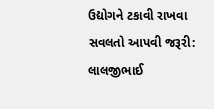ઉદ્યોગને ટકાવી રાખવા સવલતો આપવી જરૂરી: લાલજીભાઈ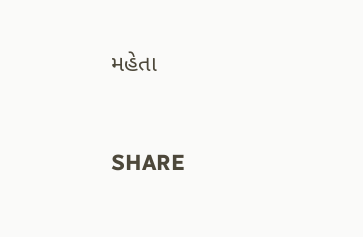મહેતા


SHARE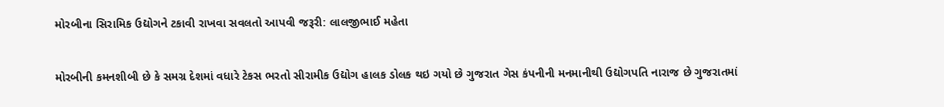મોરબીના સિરામિક ઉદ્યોગને ટકાવી રાખવા સવલતો આપવી જરૂરી: લાલજીભાઈ મહેતા

મોરબીની કમનશીબી છે કે સમગ્ર દેશમાં વધારે ટેકસ ભરતો સીરામીક ઉદ્યોગ હાલક ડોલક થઇ ગયો છે ગુજરાત ગેસ કંપનીની મનમાનીથી ઉદ્યોગપતિ નારાજ છે ગુજરાતમાં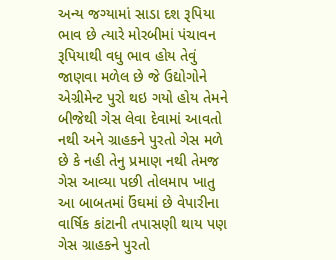અન્ય જગ્યામાં સાડા દશ રૂપિયા ભાવ છે ત્યારે મોરબીમાં પંચાવન રૂપિયાથી વધુ ભાવ હોય તેવું જાણવા મળેલ છે જે ઉદ્યોગોને એગ્રીમેન્ટ પુરો થઇ ગયો હોય તેમને બીજેથી ગેસ લેવા દેવામાં આવતો નથી અને ગ્રાહકને પુરતો ગેસ મળે છે કે નહી તેનુ પ્રમાણ નથી તેમજ ગેસ આવ્યા પછી તોલમાપ ખાતુ આ બાબતમાં ઉંઘમાં છે વેપારીના વાર્ષિક કાંટાની તપાસણી થાય પણ ગેસ ગ્રાહકને પુરતો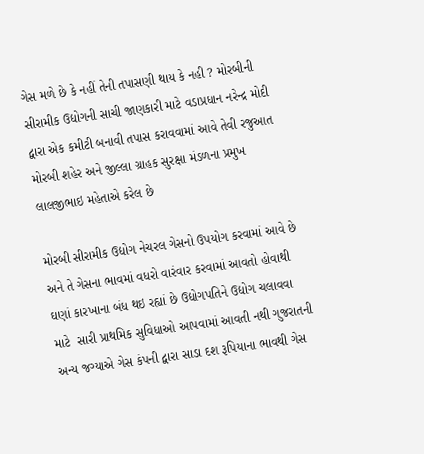ગેસ મળે છે કે નહીં તેની તપાસણી થાય કે નહી ? મોરબીની સીરામીક ઉદ્યોગની સાચી જાણકારી માટે વડાપ્રધાન નરેન્દ્ર મોદી દ્વારા એક કમીટી બનાવી તપાસ કરાવવામાં આવે તેવી રજુઆત મોરબી શહેર અને જીલ્લા ગ્રાહક સુરક્ષા મંડળના પ્રમુખ લાલજીભાઇ મહેતાએ કરેલ છે

મોરબી સીરામીક ઉદ્યોગ નેચરલ ગેસનો ઉપયોગ કરવામાં આવે છે અને તે ગેસના ભાવમાં વધરો વારંવાર કરવામાં આવતો હોવાથી ઘણાં કારખાના બંધ થઇ રહ્યાં છે ઉદ્યોગપતિને ઉદ્યોગ ચલાવવા માટે  સારી પ્રાથમિક સુવિધાઓ આપવામાં આવતી નથી ગુજરાતની અન્ય જગ્યાએ ગેસ કંપની દ્વારા સાડા દશ રૂપિયાના ભાવથી ગેસ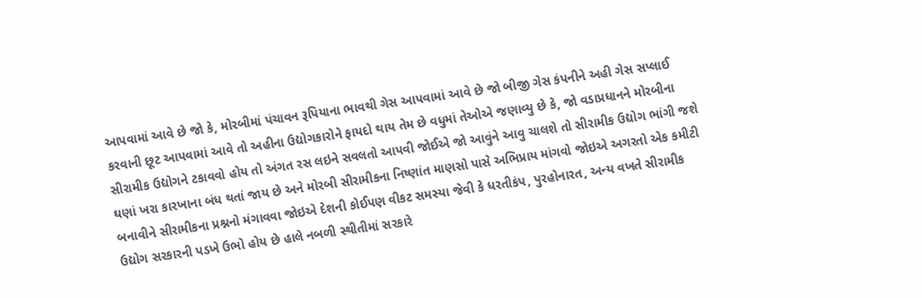આપવામાં આવે છે જો કે, મોરબીમાં પંચાવન રૂપિયાના ભાવથી ગેસ આપવામાં આવે છે જો બીજી ગેસ કંપનીને અહી ગેસ સપ્લાઈ કરવાની છૂટ આપવામાં આવે તો અહીના ઉદ્યોગકારોને ફાયદો થાય તેમ છે વધુમાં તેઓએ જણાવ્યુ છે કે, જો વડાપ્રધાનને મોરબીના સીરામીક ઉદ્યોગને ટકાવવો હોય તો અંગત રસ લઇને સવલતો આપવી જોઈએ જો આવુંને આવુ ચાલશે તો સીરામીક ઉદ્યોગ ભાંગી જશે ઘણાં ખરા કારખાના બંધ થતાં જાય છે અને મોરબી સીરામીકના નિષ્ણાંત માણસો પાસે અભિપ્રાય માંગવો જોઇએ અગરતો એક કમીટી બનાવીને સીરામીકના પ્રશ્નનો મંગાવવા જોઇએ દેશની કોઈપણ વીકટ સમસ્યા જેવી કે ધરતીકંપ, પુરહોનારત, અન્ય વખતે સીરામીક ઉદ્યોગ સરકારની પડખે ઉભો હોય છે હાલે નબળી સ્થીતીમાં સરકારે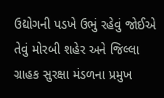ઉદ્યોગની પડખે ઉભું રહેવું જોઈએ તેવું મોરબી શહેર અને જિલ્લા ગ્રાહક સુરક્ષા મંડળના પ્રમુખ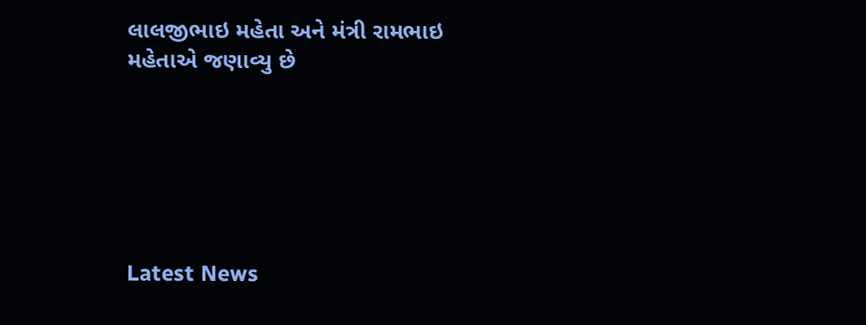લાલજીભાઇ મહેતા અને મંત્રી રામભાઇ મહેતાએ જણાવ્યુ છે






Latest News